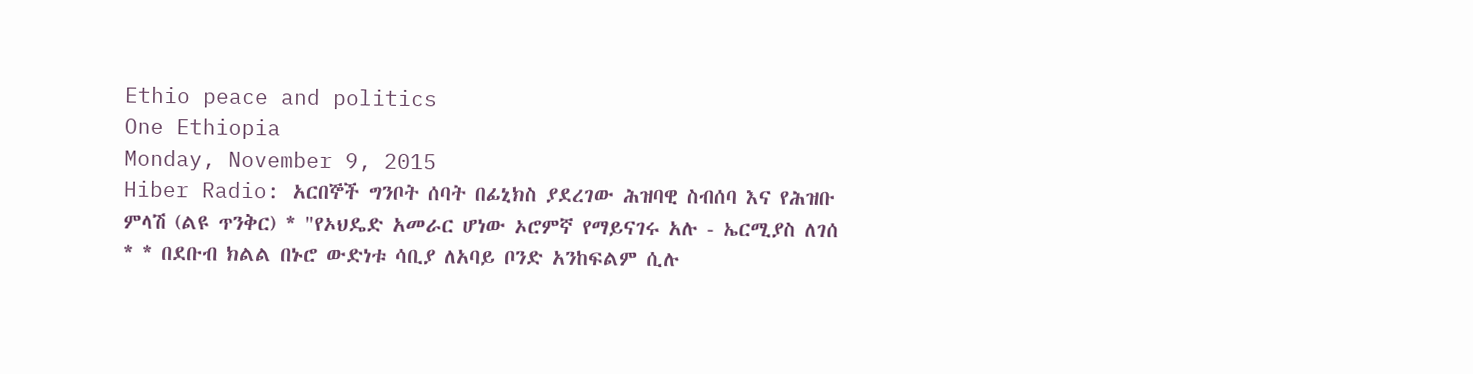Ethio peace and politics
One Ethiopia
Monday, November 9, 2015
Hiber Radio: አርበኞች ግንቦት ሰባት በፊኒክስ ያደረገው ሕዝባዊ ስብሰባ እና የሕዝቡ ምላሽ (ልዩ ጥንቅር) * "የኦህዴድ አመራር ሆነው ኦሮምኛ የማይናገሩ አሉ - ኤርሚያስ ለገሰ * * በደቡብ ክልል በኑሮ ውድነቱ ሳቢያ ለአባይ ቦንድ አንከፍልም ሲሉ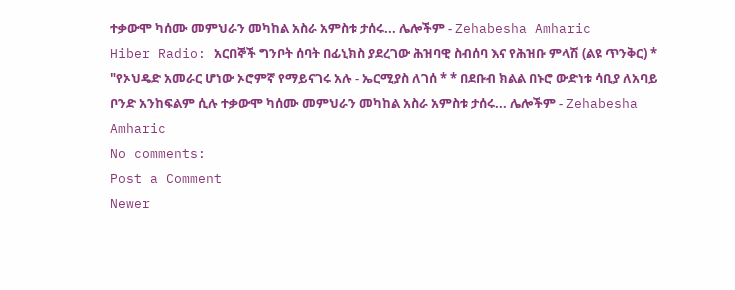ተቃውሞ ካሰሙ መምህራን መካከል አስራ አምስቱ ታሰሩ... ሌሎችም - Zehabesha Amharic
Hiber Radio: አርበኞች ግንቦት ሰባት በፊኒክስ ያደረገው ሕዝባዊ ስብሰባ እና የሕዝቡ ምላሽ (ልዩ ጥንቅር) * "የኦህዴድ አመራር ሆነው ኦሮምኛ የማይናገሩ አሉ - ኤርሚያስ ለገሰ * * በደቡብ ክልል በኑሮ ውድነቱ ሳቢያ ለአባይ ቦንድ አንከፍልም ሲሉ ተቃውሞ ካሰሙ መምህራን መካከል አስራ አምስቱ ታሰሩ... ሌሎችም - Zehabesha Amharic
No comments:
Post a Comment
Newer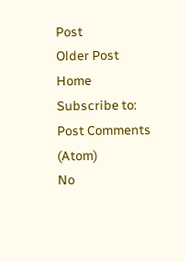Post
Older Post
Home
Subscribe to:
Post Comments (Atom)
No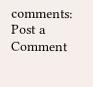comments:
Post a Comment